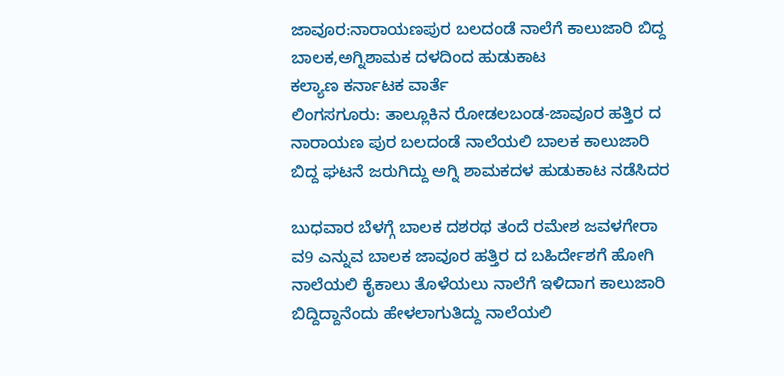ಜಾವೂರ:ನಾರಾಯಣಪುರ ಬಲದಂಡೆ ನಾಲೆಗೆ ಕಾಲುಜಾರಿ ಬಿದ್ದ ಬಾಲಕ,ಅಗ್ನಿಶಾಮಕ ದಳದಿಂದ ಹುಡುಕಾಟ
ಕಲ್ಯಾಣ ಕರ್ನಾಟಕ ವಾರ್ತೆ
ಲಿಂಗಸಗೂರು: ತಾಲ್ಲೂಕಿನ ರೋಡಲಬಂಡ-ಜಾವೂರ ಹತ್ತಿರ ದ ನಾರಾಯಣ ಪುರ ಬಲದಂಡೆ ನಾಲೆಯಲಿ ಬಾಲಕ ಕಾಲುಜಾರಿ ಬಿದ್ದ ಘಟನೆ ಜರುಗಿದ್ದು ಅಗ್ನಿ ಶಾಮಕದಳ ಹುಡುಕಾಟ ನಡೆಸಿದರ

ಬುಧವಾರ ಬೆಳಗ್ಗೆ ಬಾಲಕ ದಶರಥ ತಂದೆ ರಮೇಶ ಜವಳಗೇರಾ ವ9 ಎನ್ನುವ ಬಾಲಕ ಜಾವೂರ ಹತ್ತಿರ ದ ಬಹಿರ್ದೇಶಗೆ ಹೋಗಿ ನಾಲೆಯಲಿ ಕೈಕಾಲು ತೊಳೆಯಲು ನಾಲೆಗೆ ಇಳಿದಾಗ ಕಾಲುಜಾರಿ ಬಿದ್ದಿದ್ದಾನೆಂದು ಹೇಳಲಾಗುತಿದ್ದು ನಾಲೆಯಲಿ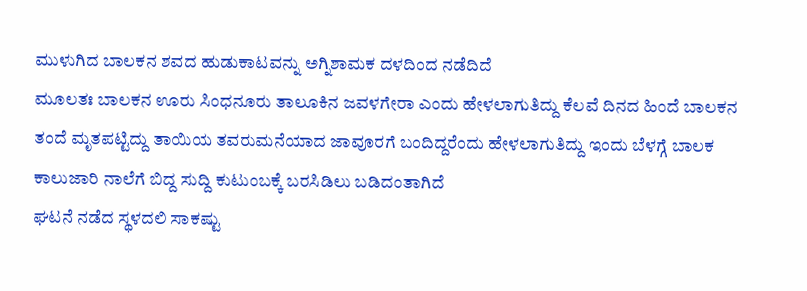ಮುಳುಗಿದ ಬಾಲಕನ ಶವದ ಹುಡುಕಾಟವನ್ನು ಅಗ್ನಿಶಾಮಕ ದಳದಿಂದ ನಡೆದಿದೆ
ಮೂಲತಃ ಬಾಲಕನ ಊರು ಸಿಂಧನೂರು ತಾಲೂಕಿನ ಜವಳಗೇರಾ ಎಂದು ಹೇಳಲಾಗುತಿದ್ದು ಕೆಲವೆ ದಿನದ ಹಿಂದೆ ಬಾಲಕನ ತಂದೆ ಮೃತಪಟ್ಟಿದ್ದು ತಾಯಿಯ ತವರುಮನೆಯಾದ ಜಾವೂರಗೆ ಬಂದಿದ್ದರೆಂದು ಹೇಳಲಾಗುತಿದ್ದು ಇಂದು ಬೆಳಗ್ಗೆ ಬಾಲಕ ಕಾಲುಜಾರಿ ನಾಲೆಗೆ ಬಿದ್ದ ಸುದ್ದಿ ಕುಟುಂಬಕ್ಕೆ ಬರಸಿಡಿಲು ಬಡಿದಂತಾಗಿದೆ
ಘಟನೆ ನಡೆದ ಸ್ಥಳದಲಿ ಸಾಕಷ್ಟು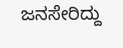ಜನಸೇರಿದ್ದು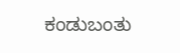ಕಂಡುಬಂತು